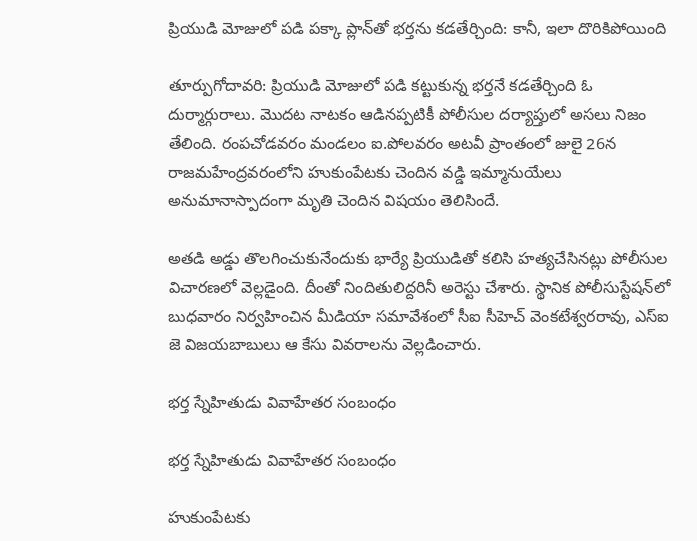ప్రియుడి మోజులో పడి పక్కా ప్లాన్‌తో భర్తను కడతేర్చింది: కానీ, ఇలా దొరికిపోయింది

తూర్పుగోదావరి: ప్రియుడి మోజులో పడి కట్టుకున్న భర్తనే కడతేర్చింది ఓ దుర్మార్గురాలు. మొదట నాటకం ఆడినప్పటికీ పోలీసుల దర్యాప్తులో అసలు నిజం తేలింది. రంపచోడవరం మండలం ఐ.పోలవరం అటవీ ప్రాంతంలో జులై 26న రాజమహేంద్రవరంలోని హుకుంపేటకు చెందిన వడ్డి ఇమ్మానుయేలు అనుమానాస్పాదంగా మృతి చెందిన విషయం తెలిసిందే.

అతడి అడ్డు తొలగించుకునేందుకు భార్యే ప్రియుడితో కలిసి హత్యచేసినట్లు పోలీసుల విచారణలో వెల్లడైంది. దీంతో నిందితులిద్దరినీ అరెస్టు చేశారు. స్థానిక పోలీసుస్టేషన్‌లో బుధవారం నిర్వహించిన మీడియా సమావేశంలో సీఐ సీహెచ్‌ వెంకటేశ్వరరావు, ఎస్‌ఐ జె విజయబాబులు ఆ కేసు వివరాలను వెల్లడించారు.

భర్త స్నేహితుడు వివాహేతర సంబంధం

భర్త స్నేహితుడు వివాహేతర సంబంధం

హుకుంపేటకు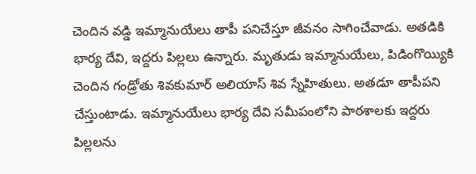చెందిన వడ్డి ఇమ్మానుయేలు తాపీ పనిచేస్తూ జీవనం సాగించేవాడు. అతడికి భార్య దేవి, ఇద్దరు పిల్లలు ఉన్నారు. మృతుడు ఇమ్మానుయేలు, పిడింగొయ్యికి చెందిన గండ్రోతు శివకుమార్‌ అలియాస్‌ శివ స్నేహితులు. అతడూ తాపీపని చేస్తుంటాడు. ఇమ్మానుయేలు భార్య దేవి సమీపంలోని పాఠశాలకు ఇద్దరు పిల్లలను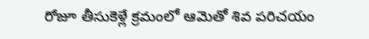రోజూ తీసుకెళ్లే క్రమంలో ఆమెతో శివ పరిచయం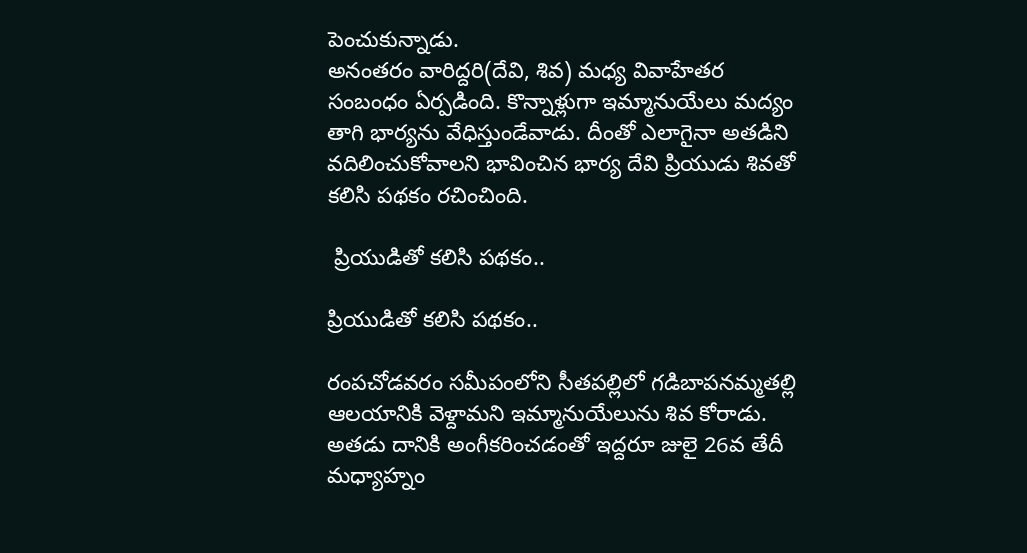పెంచుకున్నాడు.
అనంతరం వారిద్దరి(దేవి, శివ) మధ్య వివాహేతర సంబంధం ఏర్పడింది. కొన్నాళ్లుగా ఇమ్మానుయేలు మద్యం తాగి భార్యను వేధిస్తుండేవాడు. దీంతో ఎలాగైనా అతడిని వదిలించుకోవాలని భావించిన భార్య దేవి ప్రియుడు శివతో కలిసి పథకం రచించింది.

 ప్రియుడితో కలిసి పథకం..

ప్రియుడితో కలిసి పథకం..

రంపచోడవరం సమీపంలోని సీతపల్లిలో గడిబాపనమ్మతల్లి ఆలయానికి వెళ్దామని ఇమ్మానుయేలును శివ కోరాడు. అతడు దానికి అంగీకరించడంతో ఇద్దరూ జులై 26వ తేదీ మధ్యాహ్నం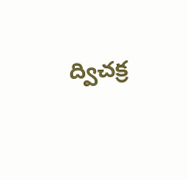ద్విచక్ర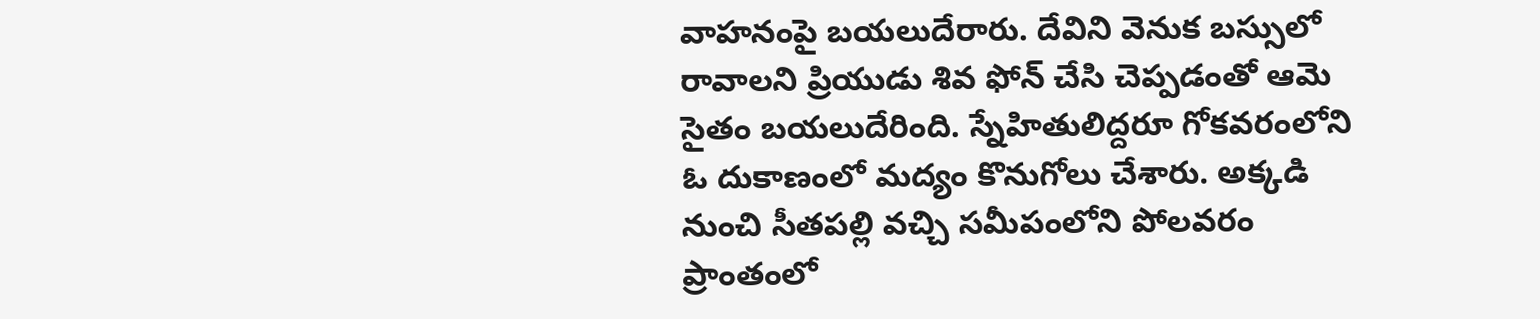వాహనంపై బయలుదేరారు. దేవిని వెనుక బస్సులో రావాలని ప్రియుడు శివ ఫోన్‌ చేసి చెప్పడంతో ఆమె సైతం బయలుదేరింది. స్నేహితులిద్దరూ గోకవరంలోని ఓ దుకాణంలో మద్యం కొనుగోలు చేశారు. అక్కడి నుంచి సీతపల్లి వచ్చి సమీపంలోని పోలవరం ప్రాంతంలో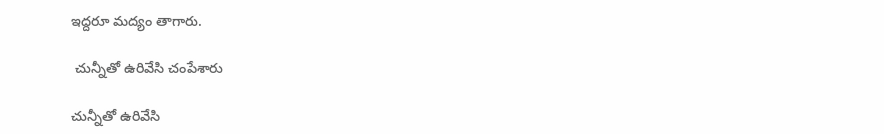ఇద్దరూ మద్యం తాగారు.

 చున్నీతో ఉరివేసి చంపేశారు

చున్నీతో ఉరివేసి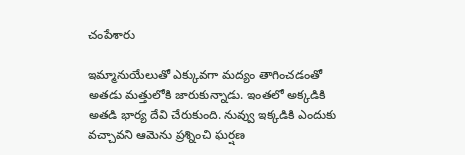చంపేశారు

ఇమ్మానుయేలుతో ఎక్కువగా మద్యం తాగించడంతో అతడు మత్తులోకి జారుకున్నాడు. ఇంతలో అక్కడికి అతడి భార్య దేవి చేరుకుంది. నువ్వు ఇక్కడికి ఎందుకు వచ్చావని ఆమెను ప్రశ్నించి ఘర్షణ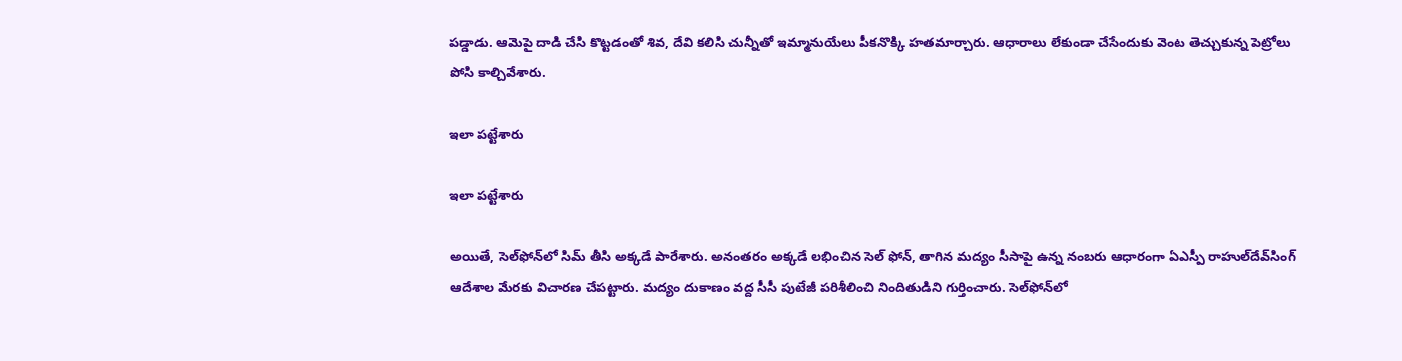పడ్డాడు. ఆమెపై దాడి చేసి కొట్టడంతో శివ, దేవి కలిసి చున్నీతో ఇమ్మానుయేలు పీకనొక్కి హతమార్చారు. ఆధారాలు లేకుండా చేసేందుకు వెంట తెచ్చుకున్న పెట్రోలు పోసి కాల్చివేశారు.

ఇలా పట్టేశారు

ఇలా పట్టేశారు

అయితే, సెల్‌ఫోన్‌లో సిమ్‌ తీసి అక్కడే పారేశారు. అనంతరం అక్కడే లభించిన సెల్‌ ఫోన్‌, తాగిన మద్యం సీసాపై ఉన్న నంబరు ఆధారంగా ఏఎస్పీ రాహుల్‌దేవ్‌సింగ్‌ ఆదేశాల మేరకు విచారణ చేపట్టారు. మద్యం దుకాణం వద్ద సీసీ పుటేజీ పరిశీలించి నిందితుడిని గుర్తించారు. సెల్‌ఫోన్‌లో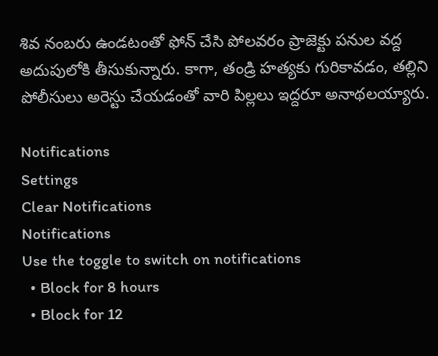శివ నంబరు ఉండటంతో ఫోన్‌ చేసి పోలవరం ప్రాజెక్టు పనుల వద్ద అదుపులోకి తీసుకున్నారు. కాగా, తండ్రి హత్యకు గురికావడం, తల్లిని పోలీసులు అరెస్టు చేయడంతో వారి పిల్లలు ఇద్దరూ అనాథలయ్యారు.

Notifications
Settings
Clear Notifications
Notifications
Use the toggle to switch on notifications
  • Block for 8 hours
  • Block for 12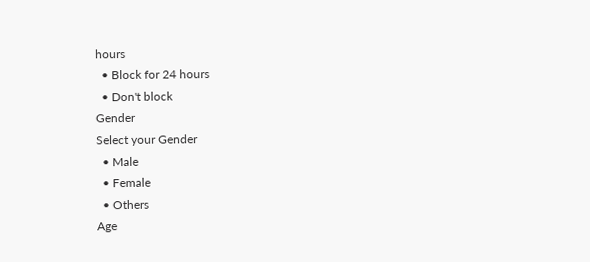hours
  • Block for 24 hours
  • Don't block
Gender
Select your Gender
  • Male
  • Female
  • Others
Age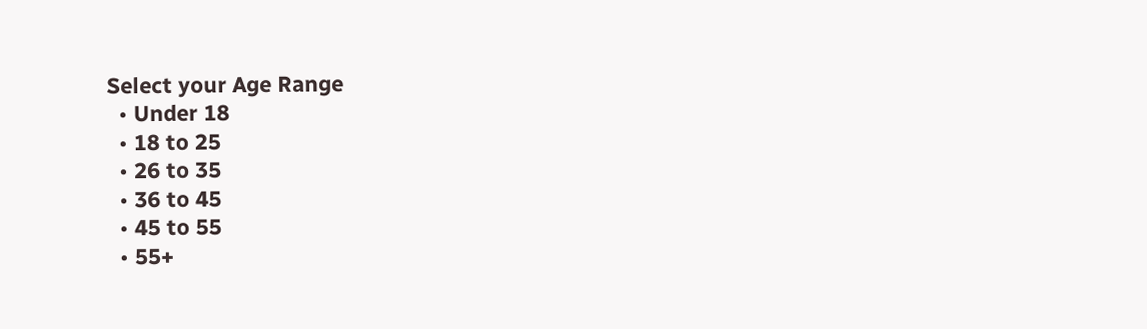Select your Age Range
  • Under 18
  • 18 to 25
  • 26 to 35
  • 36 to 45
  • 45 to 55
  • 55+